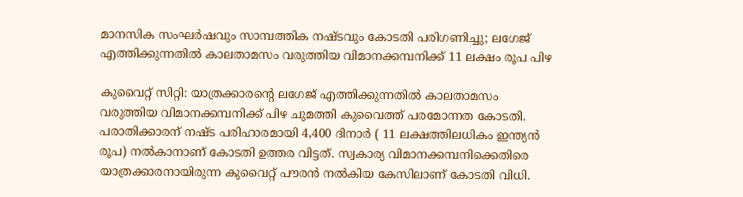മാനസിക സംഘർഷവും സാമ്പത്തിക നഷ്ടവും കോടതി പരിഗണിച്ചു; ലഗേജ് എത്തിക്കുന്നതിൽ കാലതാമസം വരുത്തിയ വിമാനക്കമ്പനിക്ക് 11 ലക്ഷം രൂപ പിഴ

കുവൈറ്റ് സിറ്റി: യാത്രക്കാരന്‍റെ ലഗേജ് എത്തിക്കുന്നതില്‍ കാലതാമസം വരുത്തിയ വിമാനക്കമ്പനിക്ക് പിഴ ചുമത്തി കുവൈത്ത് പരമോന്നത കോടതി. പരാതിക്കാരന് നഷ്ട പരിഹാരമായി 4,400 ദിനാര്‍ ( 11 ലക്ഷത്തിലധികം ഇന്ത്യന്‍ രൂപ) നല്‍കാനാണ് കോടതി ഉത്തര വിട്ടത്. സ്വകാര്യ വിമാനക്കമ്പനിക്കെതിരെ യാത്രക്കാരനായിരുന്ന കുവൈറ്റ് പൗരൻ നൽകിയ കേസിലാണ് കോടതി വിധി.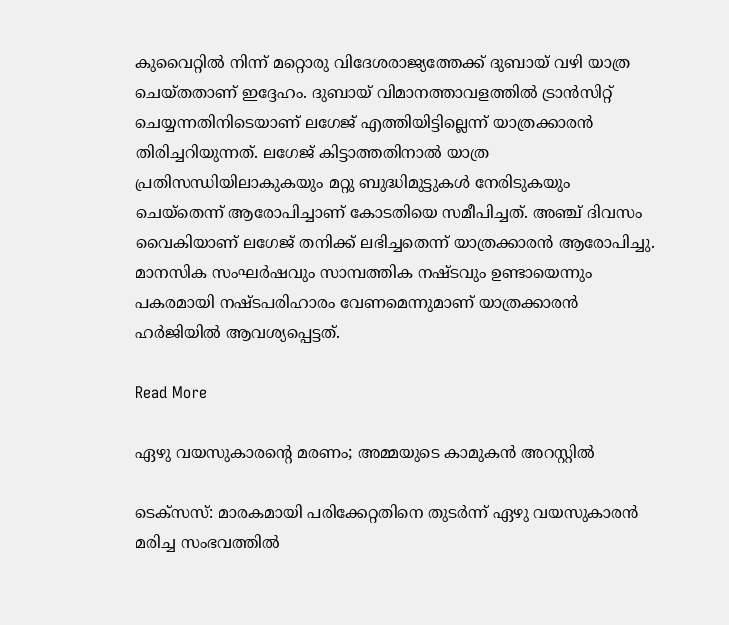കുവൈറ്റിൽ നിന്ന് മറ്റൊരു വിദേശരാജ്യത്തേക്ക് ദുബായ് വഴി യാത്ര ചെയ്തതാണ് ഇദ്ദേഹം. ദുബായ് വിമാനത്താവളത്തില്‍ ട്രാന്‍സിറ്റ് ചെയ്യന്നതിനിടെയാണ് ലഗേജ് എത്തിയിട്ടില്ലെന്ന് യാത്രക്കാരന്‍ തിരിച്ചറിയുന്നത്. ലഗേജ് കിട്ടാത്തതിനാൽ യാത്ര പ്രതിസന്ധിയിലാകുകയും മറ്റു ബുദ്ധിമുട്ടുകൾ നേരിടുകയും ചെയ്തെന്ന് ആരോപിച്ചാണ് കോടതിയെ സമീപിച്ചത്. അഞ്ച് ദിവസം വൈകിയാണ് ലഗേജ് തനിക്ക് ലഭിച്ചതെന്ന് യാത്രക്കാരന്‍ ആരോപിച്ചു. മാനസിക സംഘർഷവും സാമ്പത്തിക നഷ്ടവും ഉണ്ടായെന്നും പകരമായി നഷ്ടപരിഹാരം വേണമെന്നുമാണ് യാത്രക്കാരൻ ഹർജിയിൽ ആവശ്യപ്പെട്ടത്.

Read More

ഏഴു വയസുകാരന്‍റെ മരണം; അമ്മയുടെ കാമുകന്‍ അറസ്റ്റില്‍

ടെക്സസ്: മാരകമായി പരിക്കേറ്റതിനെ തുടര്‍ന്ന് ഏഴു വയസുകാരന്‍ മരിച്ച സംഭവത്തില്‍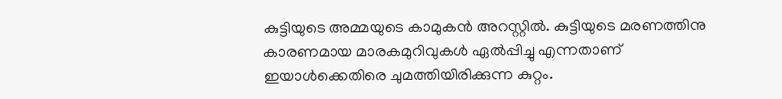കുട്ടിയുടെ അമ്മയുടെ കാമുകന്‍ അറസ്റ്റില്‍. കുട്ടിയുടെ മരണത്തിനു കാരണമായ മാരകമുറിവുകള്‍ ഏല്‍പ്പിച്ചു എന്നതാണ് ഇയാള്‍ക്കെതിരെ ചുമത്തിയിരിക്കുന്ന കുറ്റം.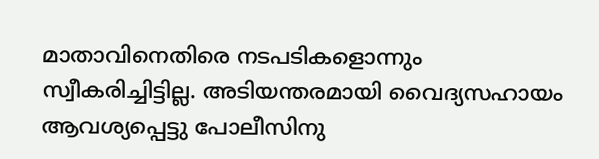മാതാവിനെതിരെ നടപടികളൊന്നും സ്വീകരിച്ചിട്ടില്ല. അടിയന്തരമായി വൈദ്യസഹായം ആവശ്യപ്പെട്ടു പോലീസിനു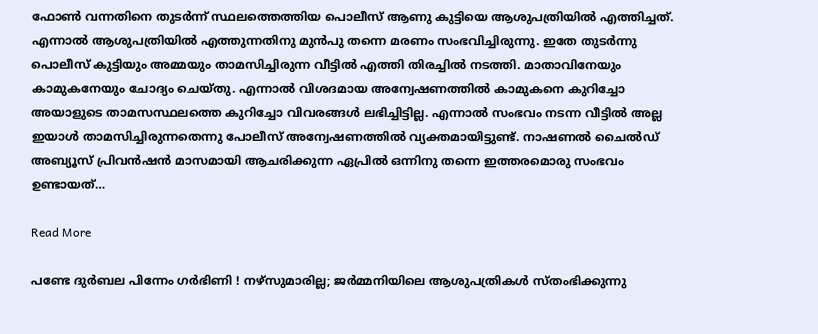ഫോണ്‍ വന്നതിനെ തുടര്‍ന്ന് സ്ഥലത്തെത്തിയ പൊലീസ് ആണു കുട്ടിയെ ആശുപത്രിയില്‍ എത്തിച്ചത്. എന്നാല്‍ ആശുപത്രിയില്‍ എത്തുന്നതിനു മുന്‍പു തന്നെ മരണം സംഭവിച്ചിരുന്നു. ഇതേ തുടര്‍ന്നു പൊലീസ് കുട്ടിയും അമ്മയും താമസിച്ചിരുന്ന വീട്ടില്‍ എത്തി തിരച്ചില്‍ നടത്തി. മാതാവിനേയും കാമുകനേയും ചോദ്യം ചെയ്തു. എന്നാല്‍ വിശദമായ അന്വേഷണത്തില്‍ കാമുകനെ കുറിച്ചോ അയാളുടെ താമസസ്ഥലത്തെ കുറിച്ചോ വിവരങ്ങള്‍ ലഭിച്ചിട്ടില്ല. എന്നാല്‍ സംഭവം നടന്ന വീട്ടില്‍ അല്ല ഇയാള്‍ താമസിച്ചിരുന്നതെന്നു പോലീസ് അന്വേഷണത്തില്‍ വ്യക്തമായിട്ടുണ്ട്. നാഷണല്‍ ചൈല്‍ഡ് അബ്യൂസ് പ്രിവന്‍ഷന്‍ മാസമായി ആചരിക്കുന്ന ഏപ്രില്‍ ഒന്നിനു തന്നെ ഇത്തരമൊരു സംഭവം ഉണ്ടായത്…

Read More

പണ്ടേ ദുര്‍ബല പിന്നേം ഗര്‍ഭിണി ! നഴ്സുമാരില്ല; ജര്‍മ്മനിയിലെ ആശുപത്രികള്‍ സ്തംഭിക്കുന്നു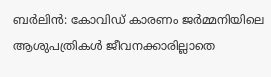ബര്‍ലിന്‍: കോവിഡ് കാരണം ജര്‍മ്മനിയിലെ ആശുപത്രികള്‍ ജീവനക്കാരില്ലാതെ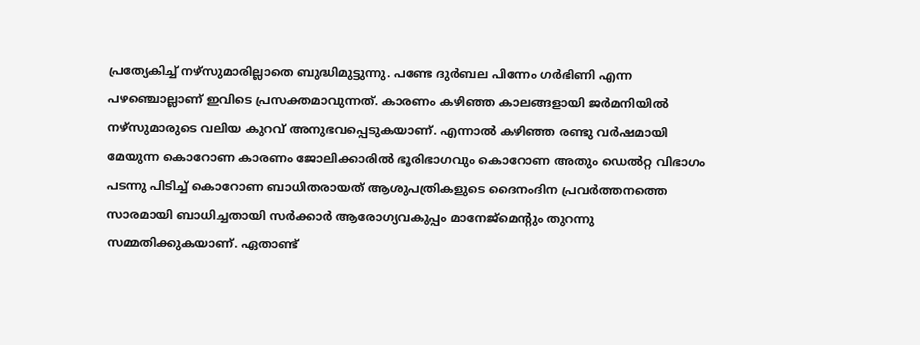പ്രത്യേകിച്ച് നഴ്സുമാരില്ലാതെ ബുദ്ധിമുട്ടുന്നു. പണ്ടേ ദുര്‍ബല പിന്നേം ഗര്‍ഭിണി എന്ന പഴഞ്ചൊല്ലാണ് ഇവിടെ പ്രസക്തമാവുന്നത്. കാരണം കഴിഞ്ഞ കാലങ്ങളായി ജര്‍മനിയില്‍ നഴ്സുമാരുടെ വലിയ കുറവ് അനുഭവപ്പെടുകയാണ്. എന്നാല്‍ കഴിഞ്ഞ രണ്ടു വര്‍ഷമായി മേയുന്ന കൊറോണ കാരണം ജോലിക്കാരില്‍ ഭൂരിഭാഗവും കൊറോണ അതും ഡെല്‍റ്റ വിഭാഗം പടന്നു പിടിച്ച് കൊറോണ ബാധിതരായത് ആശുപത്രികളുടെ ദൈനംദിന പ്രവര്‍ത്തനത്തെ സാരമായി ബാധിച്ചതായി സര്‍ക്കാര്‍ ആരോഗ്യവകുപ്പം മാനേജ്മെന്റും തുറന്നു സമ്മതിക്കുകയാണ്. ഏതാണ്ട്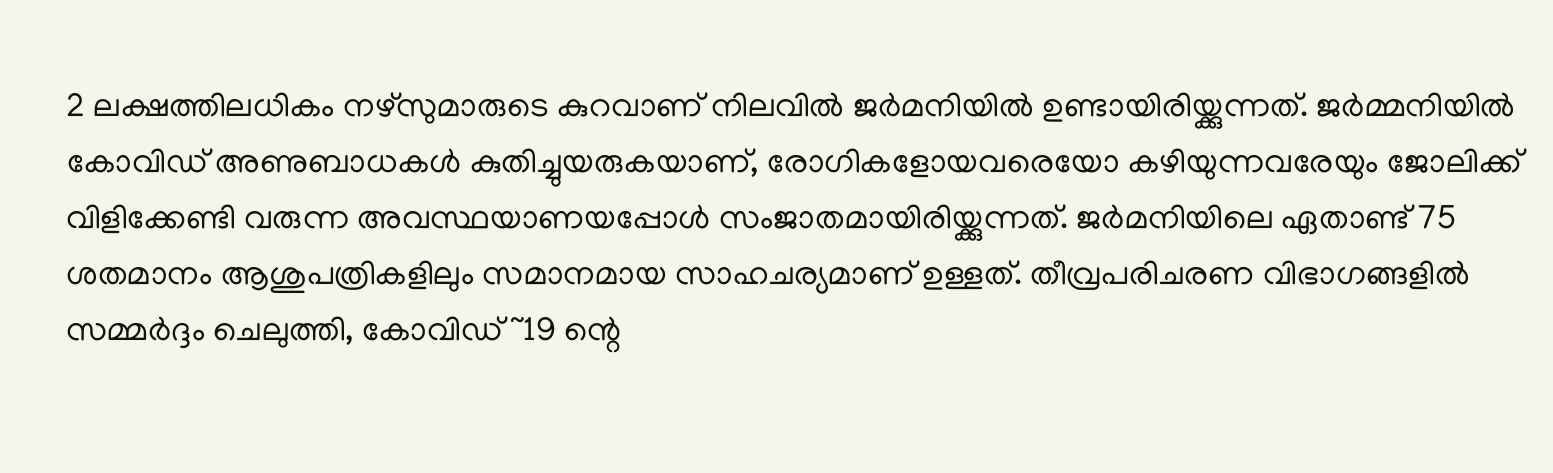2 ലക്ഷത്തിലധികം നഴ്സുമാരുടെ കുറവാണ് നിലവില്‍ ജര്‍മനിയില്‍ ഉണ്ടായിരിയ്ക്കുന്നത്. ജര്‍മ്മനിയില്‍ കോവിഡ് അണുബാധകള്‍ കുതിച്ചുയരുകയാണ്, രോഗികളോയവരെയോ കഴിയുന്നവരേയും ജോലിക്ക് വിളിക്കേണ്ടി വരുന്ന അവസ്ഥയാണയപ്പോള്‍ സംജാതമായിരിയ്ക്കുന്നത്. ജര്‍മനിയിലെ ഏതാണ്ട് 75 ശതമാനം ആശുപത്രികളിലും സമാനമായ സാഹചര്യമാണ് ഉള്ളത്. തീവ്രപരിചരണ വിഭാഗങ്ങളില്‍ സമ്മര്‍ദ്ദം ചെലുത്തി, കോവിഡ് ~19 ന്റെ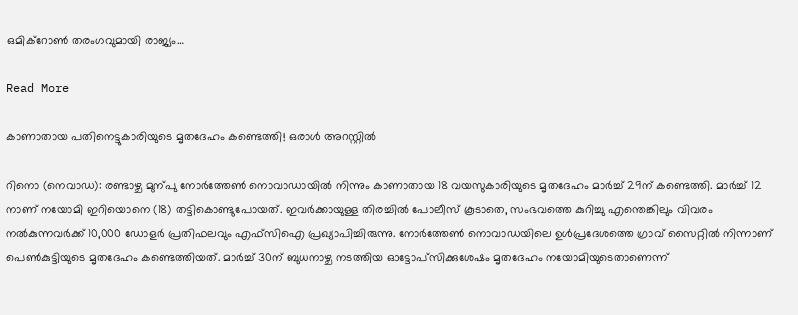ഒമിക്റോണ്‍ തരംഗവുമായി രാജ്യം…

Read More

കാണാതായ പതിനെട്ടുകാരിയുടെ മൃതദേഹം കണ്ടെത്തി! ഒരാൾ അറസ്റ്റിൽ

റിനൊ (നെവാഡ): രണ്ടാഴ്ച മുന്പു നോർത്തേണ്‍ നൊവാഡായിൽ നിന്നും കാണാതായ 18 വയസുകാരിയുടെ മൃതദേഹം മാർച്ച് 29ന് കണ്ടെത്തി. മാർച്ച് 12 നാണ് നയോമി ഇറിയൊനെ (18) തട്ടികൊണ്ടുപോയത്. ഇവർക്കായുള്ള തിരച്ചിൽ പോലീസ് കൂടാതെ, സംഭവത്തെ കുറിച്ചു എന്തെങ്കിലും വിവരം നൽകുന്നവർക്ക് 10,000 ഡോളർ പ്രതിഫലവും എഫ്സിഐ പ്രഖ്യാപിച്ചിരുന്നു. നോർത്തേണ്‍ നൊവാഡയിലെ ഉൾപ്രദേശത്തെ ഗ്രാവ് സൈറ്റിൽ നിന്നാണ് പെണ്‍കുട്ടിയുടെ മൃതദേഹം കണ്ടെത്തിയത്. മാർച്ച് 30ന് ബുധനാഴ്ച നടത്തിയ ഓട്ടോപ്സിക്കുശേഷം മൃതദേഹം നയോമിയുടെതാണെന്ന്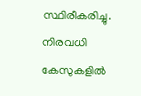സ്ഥിരീകരിച്ചു. നിരവധി കേസുകളിൽ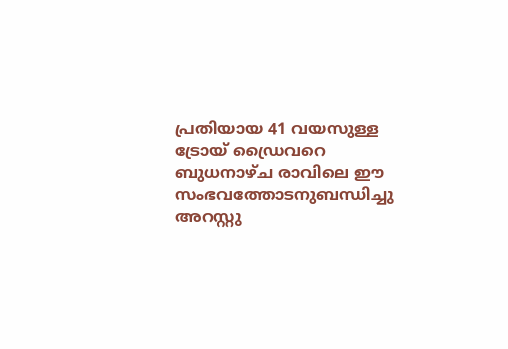പ്രതിയായ 41 വയസുള്ള ട്രോയ് ഡ്രൈവറെ ബുധനാഴ്ച രാവിലെ ഈ സംഭവത്തോടനുബന്ധിച്ചു അറസ്റ്റു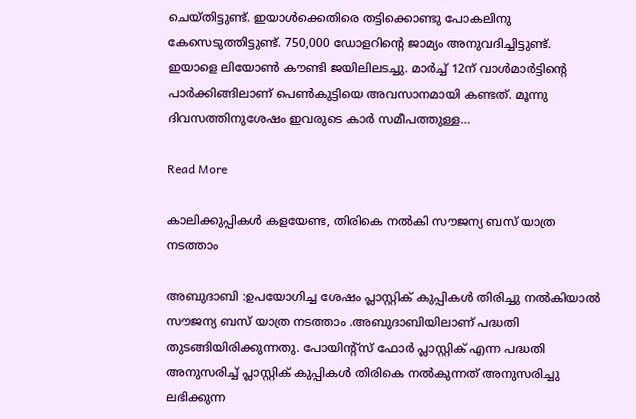ചെയ്തിട്ടുണ്ട്. ഇയാൾക്കെതിരെ തട്ടിക്കൊണ്ടു പോകലിനു കേസെടുത്തിട്ടുണ്ട്. 750,000 ഡോളറിന്‍റെ ജാമ്യം അനുവദിച്ചിട്ടുണ്ട്. ഇയാളെ ലിയോണ്‍ കൗണ്ടി ജയിലിലടച്ചു. മാർച്ച് 12ന് വാൾമാർട്ടിന്‍റെ പാർക്കിങ്ങിലാണ് പെണ്‍കുട്ടിയെ അവസാനമായി കണ്ടത്. മൂന്നു ദിവസത്തിനുശേഷം ഇവരുടെ കാർ സമീപത്തുള്ള…

Read More

കാലിക്കുപ്പികൾ കളയേണ്ട, തിരികെ നൽകി സൗജന്യ ബസ് യാത്ര നടത്താം

അബുദാബി :ഉപയോഗിച്ച ശേഷം പ്ലാസ്റ്റിക് കുപ്പികൾ തിരിച്ചു നൽകിയാൽ സൗജന്യ ബസ് യാത്ര നടത്താം .അബുദാബിയിലാണ് പദ്ധതി തുടങ്ങിയിരിക്കുന്നതു. പോയിന്‍റ്സ് ഫോർ പ്ലാസ്റ്റിക് എന്ന പദ്ധതി അനുസരിച്ച് പ്ലാസ്റ്റിക് കുപ്പികൾ തിരികെ നൽകുന്നത് അനുസരിച്ചു ലഭിക്കുന്ന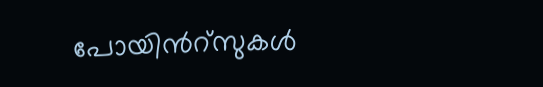പോയിന്‍റ്സുകൾ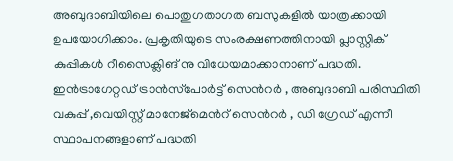അബുദാബിയിലെ പൊതുഗതാഗത ബസുകളിൽ യാത്രക്കായി ഉപയോഗിക്കാം. പ്രകൃതിയുടെ സംരക്ഷണത്തിനായി പ്ലാസ്റ്റിക് കുപ്പികൾ റീസൈക്ലിങ് നു വിധേയമാക്കാനാണ് പദ്ധതി. ഇൻട്രാഗേറ്റഡ് ട്രാൻസ്‌പോർട്ട് സെന്‍റർ , അബുദാബി പരിസ്ഥിതി വകുപ്പ് ,വെയിസ്റ്റ് മാനേജ്‌മെന്‍റ് സെന്‍റർ , ഡി ഗ്രേഡ് എന്നീ സ്ഥാപനങ്ങളാണ് പദ്ധതി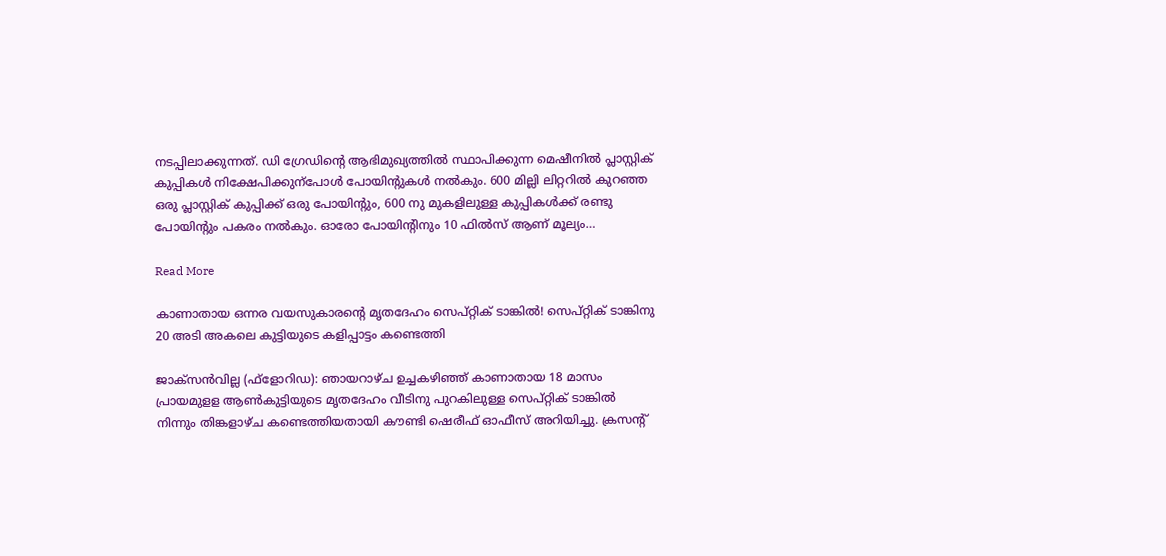നടപ്പിലാക്കുന്നത്. ഡി ഗ്രേഡിന്‍റെ ആഭിമുഖ്യത്തിൽ സ്ഥാപിക്കുന്ന മെഷീനിൽ പ്ലാസ്റ്റിക് കുപ്പികൾ നിക്ഷേപിക്കുന്പോൾ പോയിന്റുകൾ നൽകും. 600 മില്ലി ലിറ്ററിൽ കുറഞ്ഞ ഒരു പ്ലാസ്റ്റിക് കുപ്പിക്ക് ഒരു പോയിന്‍റും, 600 നു മുകളിലുള്ള കുപ്പികൾക്ക് രണ്ടു പോയിന്‍റും പകരം നൽകും. ഓരോ പോയിന്റിനും 10 ഫിൽ‌സ് ആണ് മൂല്യം…

Read More

കാണാതായ ഒന്നര വയസുകാരന്‍റെ മൃതദേഹം സെപ്റ്റിക് ടാങ്കില്‍! സെപ്റ്റിക് ടാങ്കിനു 20 അടി അകലെ കുട്ടിയുടെ കളിപ്പാട്ടം കണ്ടെത്തി

ജാക്‌സന്‍വില്ല (ഫ്‌ളോറിഡ): ഞായറാഴ്ച ഉച്ചകഴിഞ്ഞ് കാണാതായ 18 മാസം പ്രായമുളള ആണ്‍കുട്ടിയുടെ മൃതദേഹം വീടിനു പുറകിലുള്ള സെപ്റ്റിക് ടാങ്കില്‍ നിന്നും തിങ്കളാഴ്ച കണ്ടെത്തിയതായി കൗണ്ടി ഷെരീഫ് ഓഫീസ് അറിയിച്ചു. ക്രസന്‍റ്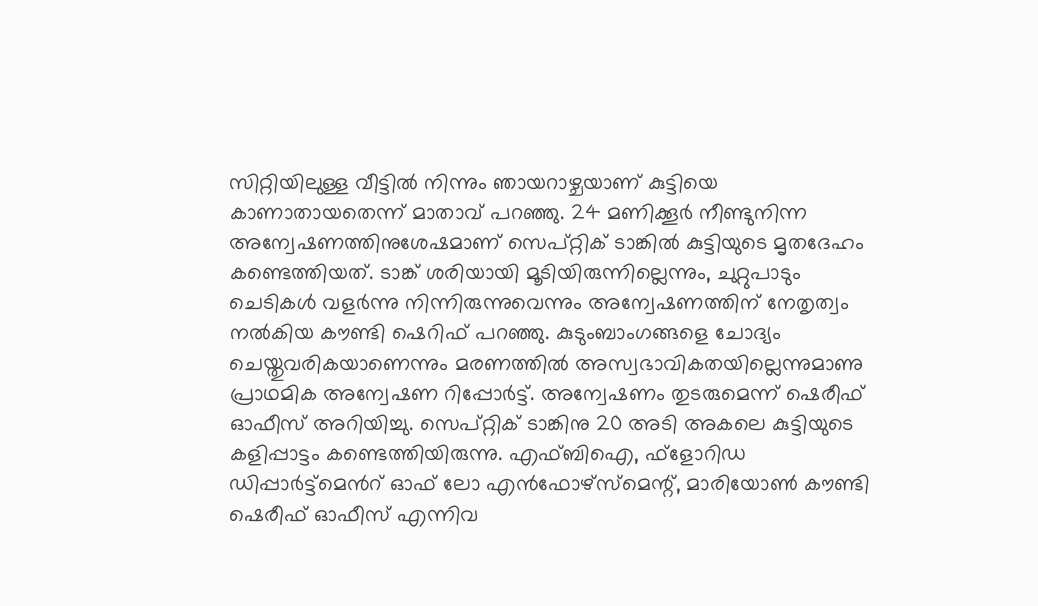സിറ്റിയിലുള്ള വീട്ടില്‍ നിന്നും ഞായറാഴ്ചയാണ് കുട്ടിയെ കാണാതായതെന്ന് മാതാവ് പറഞ്ഞു. 24 മണിക്കൂര്‍ നീണ്ടുനിന്ന അന്വേഷണത്തിനുശേഷമാണ് സെപ്റ്റിക് ടാങ്കില്‍ കുട്ടിയുടെ മൃതദേഹം കണ്ടെത്തിയത്. ടാങ്ക് ശരിയായി മൂടിയിരുന്നില്ലെന്നും, ചുറ്റുപാടും ചെടികള്‍ വളര്‍ന്നു നിന്നിരുന്നുവെന്നും അന്വേഷണത്തിന് നേതൃത്വം നല്‍കിയ കൗണ്ടി ഷെറിഫ് പറഞ്ഞു. കുടുംബാംഗങ്ങളെ ചോദ്യം ചെയ്തുവരികയാണെന്നും മരണത്തില്‍ അസ്വഭാവികതയില്ലെന്നുമാണു പ്രാഥമിക അന്വേഷണ റിപ്പോര്‍ട്ട്. അന്വേഷണം തുടരുമെന്ന് ഷെരീഫ് ഓഫീസ് അറിയിച്ചു. സെപ്റ്റിക് ടാങ്കിനു 20 അടി അകലെ കുട്ടിയുടെ കളിപ്പാട്ടം കണ്ടെത്തിയിരുന്നു. എഫ്ബിഐ, ഫ്‌ളോറിഡ ഡിപ്പാര്‍ട്ട്‌മെന്‍റ് ഓഫ് ലോ എന്‍ഫോഴ്‌സ്‌മെന്റ്, മാരിയോണ്‍ കൗണ്ടി ഷെരീഫ് ഓഫീസ് എന്നിവ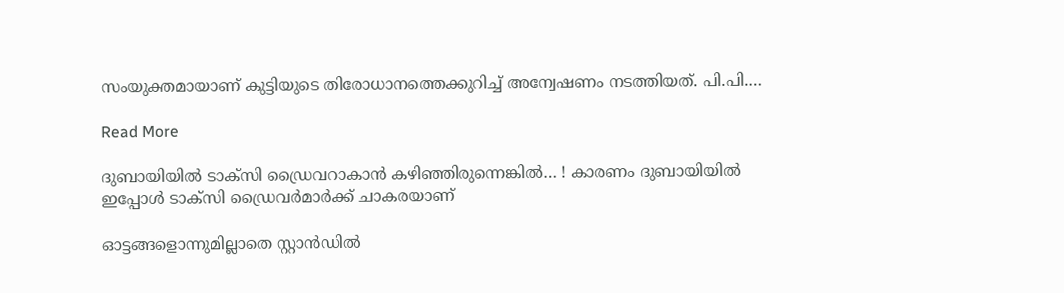സംയുക്തമായാണ് കുട്ടിയുടെ തിരോധാനത്തെക്കുറിച്ച് അന്വേഷണം നടത്തിയത്. പി.പി.…

Read More

ദുബായിയിൽ ടാക്സി ഡ്രൈവറാകാൻ കഴിഞ്ഞിരുന്നെങ്കിൽ… ! കാരണം ദുബായിയിൽ ഇപ്പോൾ ടാക്സി ഡ്രൈവർമാർക്ക് ചാകരയാണ്

ഓട്ടങ്ങളൊന്നുമില്ലാതെ സ്റ്റാൻഡിൽ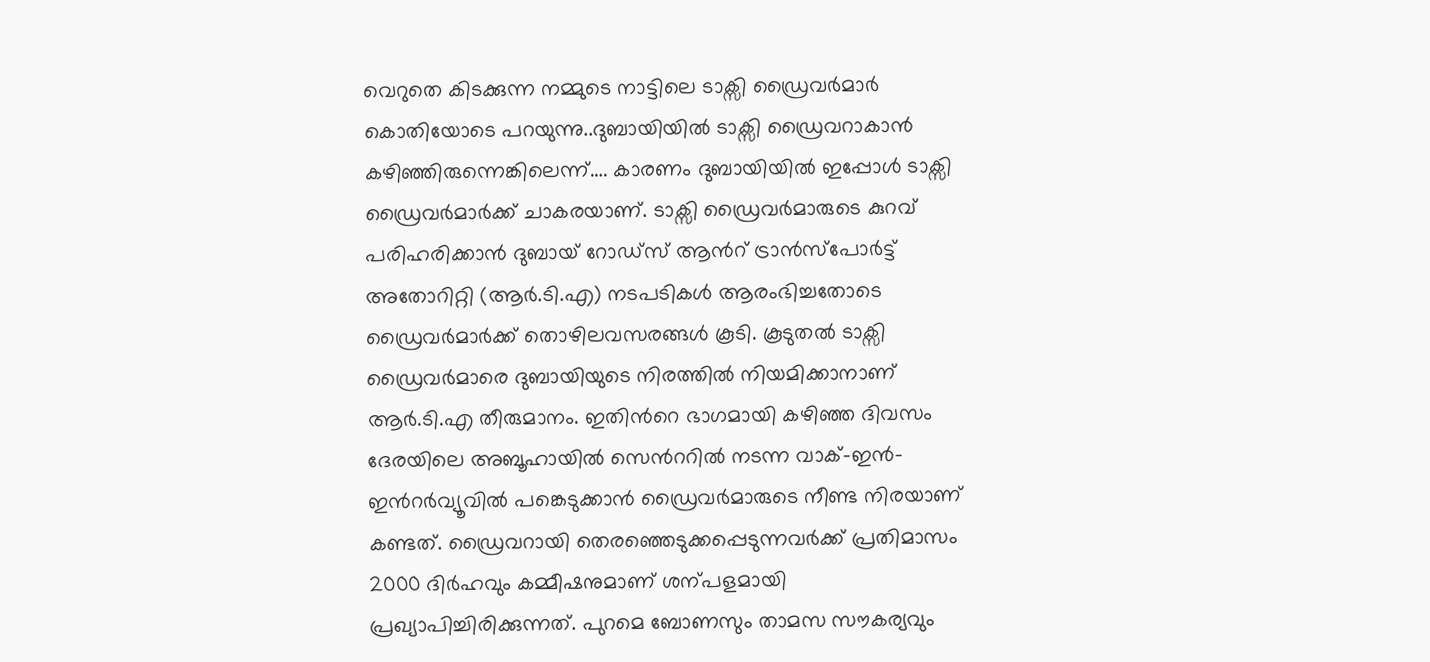വെറുതെ കിടക്കുന്ന നമ്മുടെ നാട്ടിലെ ടാക്സി ഡ്രൈവർമാർ കൊതിയോടെ പറയുന്നു..ദുബായിയിൽ ടാക്സി ഡ്രൈവറാകാൻ കഴിഞ്ഞിരുന്നെങ്കിലെന്ന്…. കാരണം ദുബായിയിൽ ഇപ്പോൾ ടാക്സി ഡ്രൈവർമാർക്ക് ചാകരയാണ്. ടാക്സി ഡ്രൈവർമാരുടെ കുറവ് പരിഹരിക്കാൻ ദുബായ് റോഡ്സ് ആന്‍റ് ട്രാൻസ്പോർട്ട് അതോറിറ്റി (ആർ.ടി.എ) നടപടികൾ ആരംഭിച്ചതോടെ ഡ്രൈവർമാർക്ക് തൊഴിലവസരങ്ങൾ കൂടി. കൂടുതൽ ടാക്സി ഡ്രൈവർമാരെ ദുബായിയുടെ നിരത്തിൽ നിയമിക്കാനാണ് ആർ.ടി.എ തീരുമാനം. ഇതിന്‍റെ ഭാഗമായി കഴിഞ്ഞ ദിവസം ദേരയിലെ അബൂഹായിൽ സെന്‍ററിൽ നടന്ന വാക്-ഇൻ-ഇന്‍റർവ്യൂവിൽ പങ്കെടുക്കാൻ ഡ്രൈവർമാരുടെ നീണ്ട നിരയാണ് കണ്ടത്. ഡ്രൈവറായി തെരഞ്ഞെടുക്കപ്പെടുന്നവർക്ക് പ്രതിമാസം 2000 ദിർഹവും കമ്മീഷനുമാണ് ശന്പളമായി പ്രഖ്യാപിച്ചിരിക്കുന്നത്. പുറമെ ബോണസും താമസ സൗകര്യവും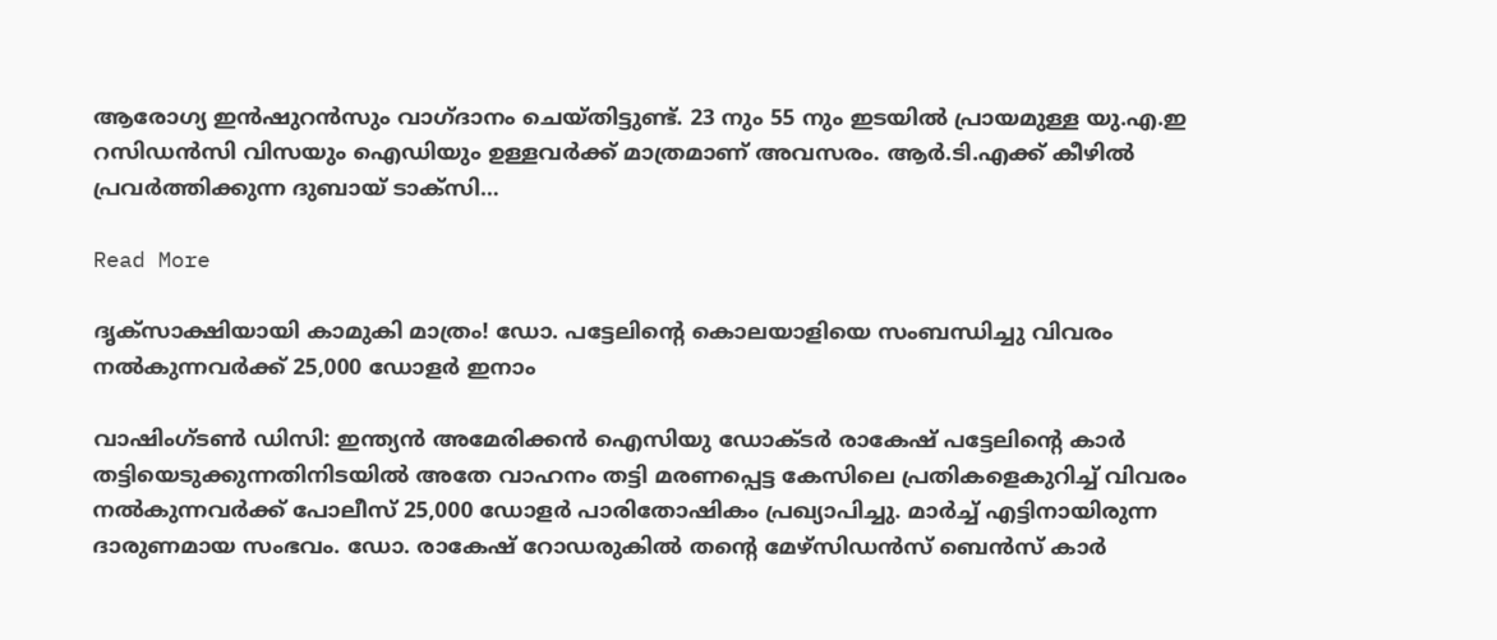ആരോഗ്യ ഇൻഷുറൻസും വാഗ്ദാനം ചെയ്തിട്ടുണ്ട്. 23 നും 55 നും ഇടയിൽ പ്രായമുള്ള യു.എ.ഇ റസിഡൻസി വിസയും ഐഡിയും ഉള്ളവർക്ക് മാത്രമാണ് അവസരം. ആർ.ടി.എക്ക് കീഴിൽ പ്രവർത്തിക്കുന്ന ദുബായ് ടാക്സി…

Read More

ദൃക്സാക്ഷിയായി കാമുകി മാത്രം! ഡോ. പട്ടേലിന്‍റെ കൊലയാളിയെ സംബന്ധിച്ചു വിവരം നൽകുന്നവർക്ക് 25,000 ഡോളർ ഇനാം

വാഷിംഗ്ടൺ ഡിസി: ഇന്ത്യൻ അമേരിക്കൻ ഐസിയു ഡോക്ടർ രാകേഷ് പട്ടേലിന്‍റെ കാർ തട്ടിയെടുക്കുന്നതിനിടയിൽ അതേ വാഹനം തട്ടി മരണപ്പെട്ട കേസിലെ പ്രതികളെകുറിച്ച് വിവരം നൽകുന്നവർക്ക് പോലീസ് 25,000 ഡോളർ പാരിതോഷികം പ്രഖ്യാപിച്ചു. മാർച്ച് എട്ടിനായിരുന്ന ദാരുണമായ സംഭവം. ഡോ. രാകേഷ് റോഡരുകിൽ തന്‍റെ മേഴ്സിഡൻസ് ബെൻസ് കാർ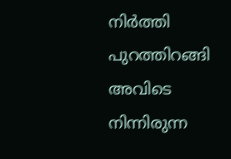നിർത്തി പുറത്തിറങ്ങി അവിടെ നിന്നിരുന്ന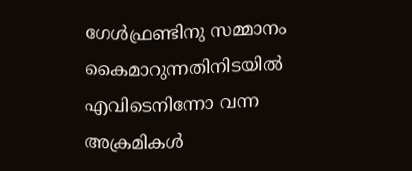ഗേൾഫ്രണ്ടിനു സമ്മാനം കൈമാറുന്നതിനിടയിൽ എവിടെനിന്നോ വന്ന അക്രമികൾ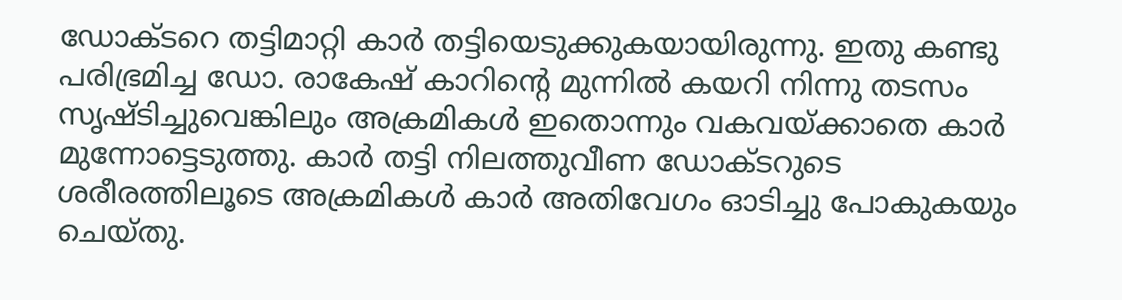ഡോക്ടറെ തട്ടിമാറ്റി കാർ തട്ടിയെടുക്കുകയായിരുന്നു. ഇതു കണ്ടു പരിഭ്രമിച്ച ഡോ. രാകേഷ് കാറിന്‍റെ മുന്നിൽ കയറി നിന്നു തടസം സൃഷ്ടിച്ചുവെങ്കിലും അക്രമികൾ ഇതൊന്നും വകവയ്ക്കാതെ കാർ മുന്നോട്ടെടുത്തു. കാർ തട്ടി നിലത്തുവീണ ഡോക്ടറുടെ ശരീരത്തിലൂടെ അക്രമികൾ കാർ അതിവേഗം ഓടിച്ചു പോകുകയും ചെയ്തു.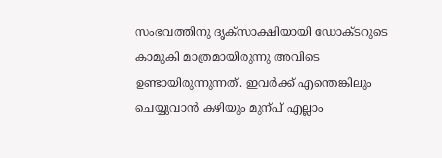സംഭവത്തിനു ദൃക്സാക്ഷിയായി ഡോക്ടറുടെ കാമുകി മാത്രമായിരുന്നു അവിടെ ഉണ്ടായിരുന്നുന്നത്. ഇവർക്ക് എന്തെങ്കിലും ചെയ്യുവാൻ കഴിയും മുന്പ് എല്ലാം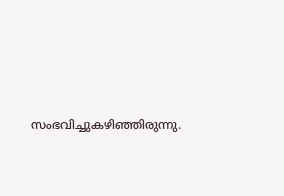സംഭവിച്ചുകഴിഞ്ഞിരുന്നു.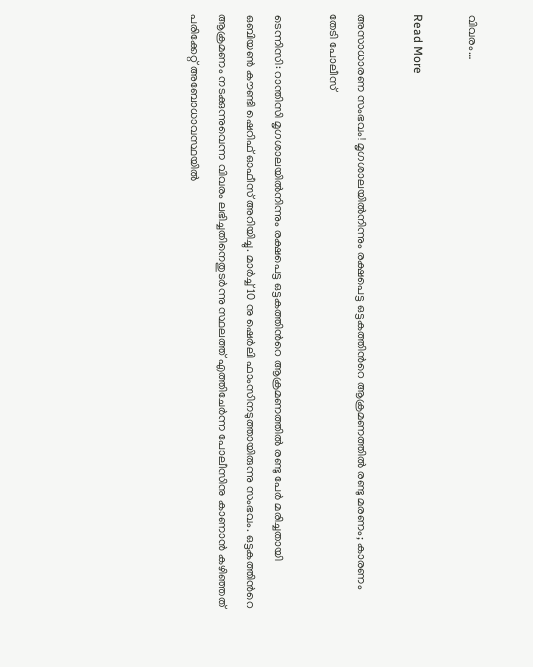വിവരം…

Read More

അസാധാരണ സംഭവം! മൃഗശാലയിൽനിന്നും രക്ഷപെട്ട ഒട്ടകത്തിന്‍റെ ആക്രമണത്തിൽ രണ്ടു മരണം; കാരണം തേടി പോലീസ്‌

ടെന്നിസി: റാന്തിസി മൃഗശാലയിൽനിന്നും രക്ഷപെട്ട ഒട്ടകത്തിന്‍റെ ആക്രമണത്തിൽ രണ്ടു പേർ മരിച്ചതായി ഒബിയൺ കൗണ്ടി ഷെറിഫ് ഓഫീസ് അറിയിച്ചു. മാർച്ച് 10 നു ഷെർലി ഫാംസിനടുത്തായിരുന്നു സംഭവം. ഒട്ടകത്തിന്‍റെ ആക്രമണം നടക്കുന്നുവെന്ന വിവരം ലഭിച്ചതിനെതുടർന്നു സ്ഥലത്ത് എത്തിചേർന്ന പോലീസിനു കാണാൻ കഴിഞ്ഞത് പരിക്കേറ്റ് അബോധാവസ്ഥയിൽ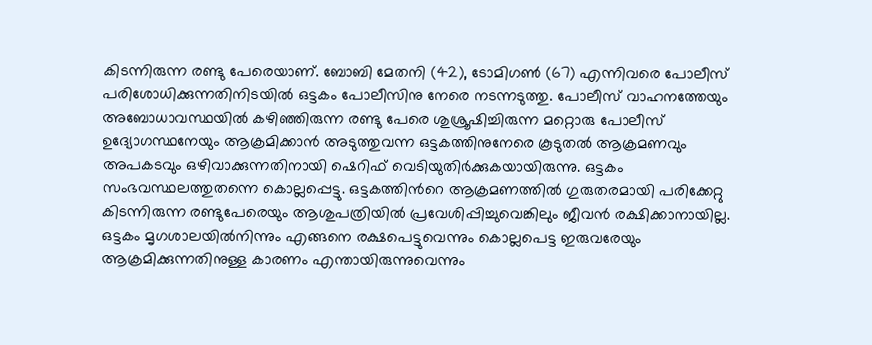കിടന്നിരുന്ന രണ്ടു പേരെയാണ്. ബോബി മേതനി (42), ടോമിഗൺ (67) എന്നിവരെ പോലീസ് പരിശോധിക്കുന്നതിനിടയിൽ ഒട്ടകം പോലീസിനു നേരെ നടന്നടുത്തു. പോലീസ് വാഹനത്തേയും അബോധാവസ്ഥയിൽ കഴിഞ്ഞിരുന്ന രണ്ടു പേരെ ശുശ്രൂഷിച്ചിരുന്ന മറ്റൊരു പോലീസ് ഉദ്യോഗസ്ഥനേയും ആക്രമിക്കാൻ അടുത്തുവന്ന ഒട്ടകത്തിനുനേരെ കൂടുതൽ ആക്രമണവും അപകടവും ഒഴിവാക്കുന്നതിനായി ഷെറിഫ് വെടിയുതിർക്കുകയായിരുന്നു. ഒട്ടകം സംഭവസ്ഥലത്തുതന്നെ കൊല്ലപ്പെട്ടു. ഒട്ടകത്തിന്‍റെ ആക്രമണത്തിൽ ഗുരുതരമായി പരിക്കേറ്റു കിടന്നിരുന്ന രണ്ടുപേരെയും ആശുപത്രിയിൽ പ്രവേശിപ്പിച്ചുവെങ്കിലും ജീവൻ രക്ഷിക്കാനായില്ല. ഒട്ടകം മൃഗശാലയിൽനിന്നും എങ്ങനെ രക്ഷപെട്ടുവെന്നും കൊല്ലപെട്ട ഇരുവരേയും ആക്രമിക്കുന്നതിനുള്ള കാരണം എന്തായിരുന്നുവെന്നും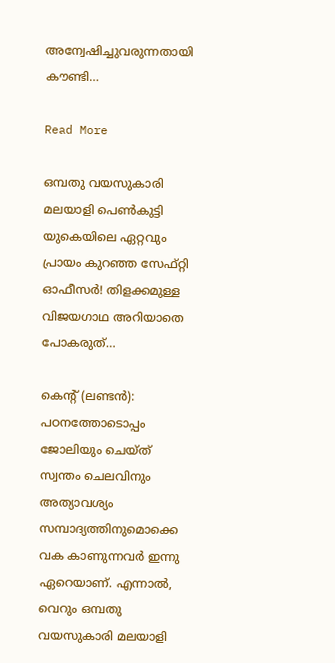അന്വേഷിച്ചുവരുന്നതായി കൗണ്ടി…

Read More

ഒമ്പതു വയസുകാരി മലയാളി പെണ്‍കുട്ടി യുകെയിലെ ഏറ്റവും പ്രായം കുറഞ്ഞ സേഫ്റ്റി ഓഫീസര്‍! തിളക്കമുള്ള വിജയഗാഥ അറിയാതെ പോകരുത്…

കെന്‍റ് (ലണ്ടൻ): പഠനത്തോടൊപ്പം ജോലിയും ചെയ്ത് സ്വന്തം ചെലവിനും അത്യാവശ്യം സമ്പാദ്യത്തിനുമൊക്കെ വക കാണുന്നവര്‍ ഇന്നു ഏറെയാണ്. എന്നാല്‍, വെറും ഒമ്പതു വയസുകാരി മലയാളി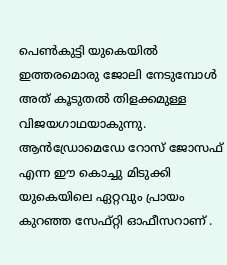പെണ്‍കുട്ടി യുകെയില്‍ ഇത്തരമൊരു ജോലി നേടുമ്പോള്‍ അത് കൂടുതല്‍ തിളക്കമുള്ള വിജയഗാഥയാകുന്നു. ആന്‍ഡ്രോമെഡേ റോസ് ജോസഫ് എന്ന ഈ കൊച്ചു മിടുക്കി യുകെയിലെ ഏറ്റവും പ്രായം കുറഞ്ഞ സേഫ്റ്റി ഓഫീസറാണ് .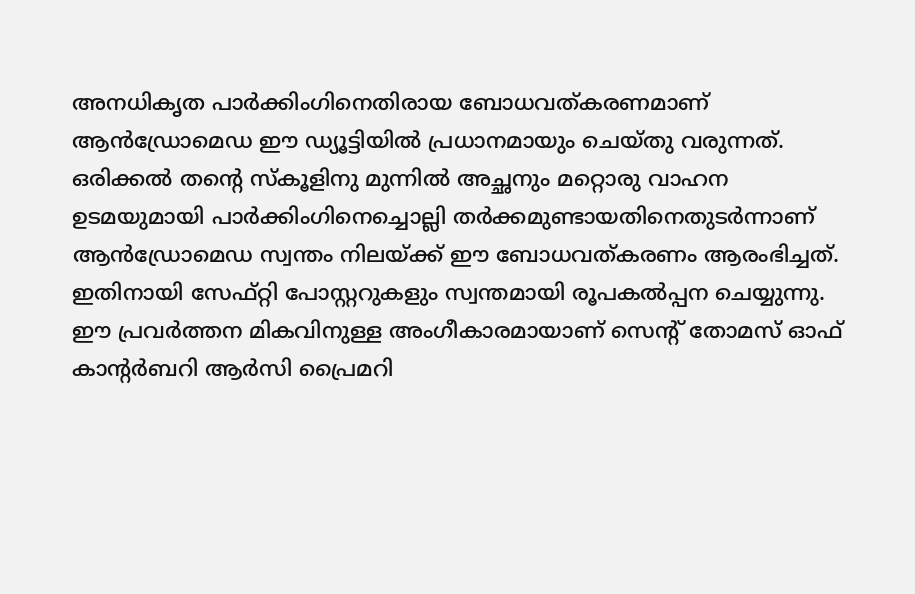അനധികൃത പാര്‍ക്കിംഗിനെതിരായ ബോധവത്കരണമാണ് ആന്‍ഡ്രോമെഡ ഈ ഡ്യൂട്ടിയില്‍ പ്രധാനമായും ചെയ്തു വരുന്നത്. ഒരിക്കല്‍ തന്‍റെ സ്കൂളിനു മുന്നില്‍ അച്ഛനും മറ്റൊരു വാഹന ഉടമയുമായി പാര്‍ക്കിംഗിനെച്ചൊല്ലി തര്‍ക്കമുണ്ടായതിനെതുടർന്നാണ് ആന്‍ഡ്രോമെഡ സ്വന്തം നിലയ്ക്ക് ഈ ബോധവത്കരണം ആരംഭിച്ചത്. ഇതിനായി സേഫ്റ്റി പോസ്റ്ററുകളും സ്വന്തമായി രൂപകല്‍പ്പന ചെയ്യുന്നു. ഈ പ്രവര്‍ത്തന മികവിനുള്ള അംഗീകാരമായാണ് സെന്‍റ് തോമസ് ഓഫ് കാന്‍റര്‍ബറി ആര്‍സി പ്രൈമറി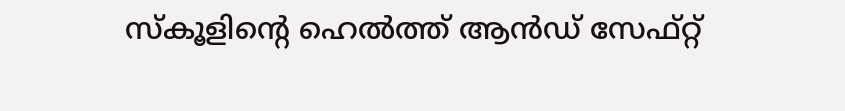സ്കൂളിന്‍റെ ഹെല്‍ത്ത് ആന്‍ഡ് സേഫ്റ്റ്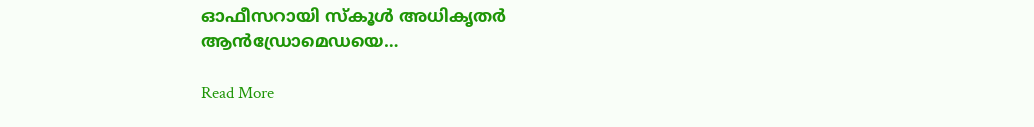ഓഫീസറായി സ്കൂള്‍ അധികൃതര്‍ ആന്‍ഡ്രോമെഡയെ…

Read More